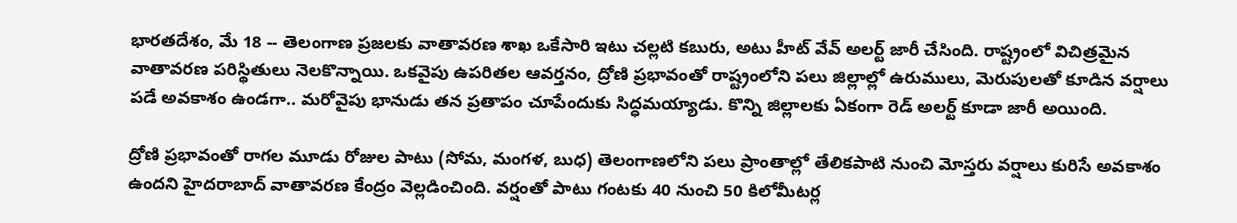భారతదేశం, మే 18 -- తెలంగాణ ప్రజలకు వాతావరణ శాఖ ఒకేసారి ఇటు చల్లటి కబురు, అటు హీట్ వేవ్ అలర్ట్ జారీ చేసింది. రాష్ట్రంలో విచిత్రమైన వాతావరణ పరిస్థితులు నెలకొన్నాయి. ఒకవైపు ఉపరితల ఆవర్తనం, ద్రోణి ప్రభావంతో రాష్ట్రంలోని పలు జిల్లాల్లో ఉరుములు, మెరుపులతో కూడిన వర్షాలు పడే అవకాశం ఉండగా.. మరోవైపు భానుడు తన ప్రతాపం చూపేందుకు సిద్ధమయ్యాడు. కొన్ని జిల్లాలకు ఏకంగా రెడ్ అలర్ట్ కూడా జారీ అయింది.

ద్రోణి ప్రభావంతో రాగల మూడు రోజుల పాటు (సోమ, మంగళ, బుధ) తెలంగాణలోని పలు ప్రాంతాల్లో తేలికపాటి నుంచి మోస్తరు వర్షాలు కురిసే అవకాశం ఉందని హైదరాబాద్ వాతావరణ కేంద్రం వెల్లడించింది. వర్షంతో పాటు గంటకు 40 నుంచి 50 కిలోమీటర్ల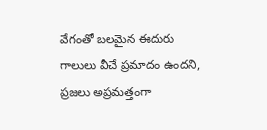వేగంతో బలమైన ఈదురు గాలులు వీచే ప్రమాదం ఉందని, ప్రజలు అప్రమత్తంగా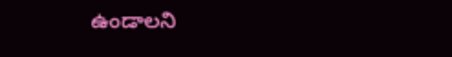ఉండాలని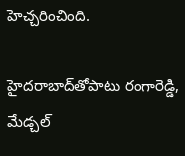హెచ్చరించింది.

హైదరాబాద్‌తోపాటు రంగారెడ్డి, మేడ్చల్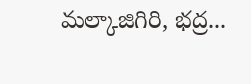మల్కాజిగిరి, భద్ర...